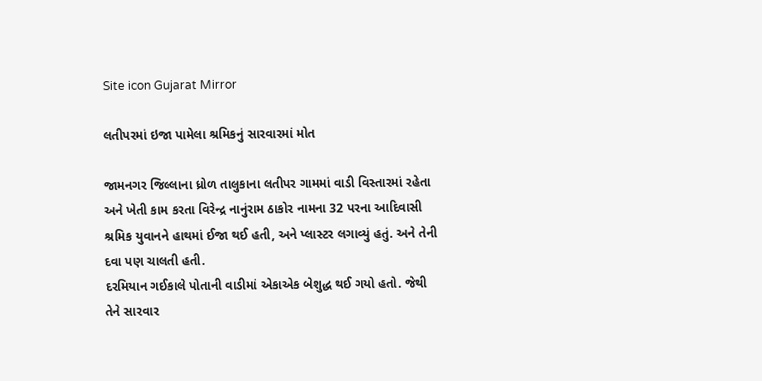Site icon Gujarat Mirror

લતીપરમાં ઇજા પામેલા શ્રમિકનું સારવારમાં મોત

જામનગર જિલ્લાના ધ્રોળ તાલુકાના લતીપર ગામમાં વાડી વિસ્તારમાં રહેતા અને ખેતી કામ કરતા વિરેન્દ્ર નાનુંરામ ઠાકોર નામના 32 પરના આદિવાસી શ્રમિક યુવાનને હાથમાં ઈજા થઈ હતી, અને પ્લાસ્ટર લગાવ્યું હતું. અને તેની દવા પણ ચાલતી હતી.
દરમિયાન ગઈકાલે પોતાની વાડીમાં એકાએક બેશુદ્ધ થઈ ગયો હતો. જેથી તેને સારવાર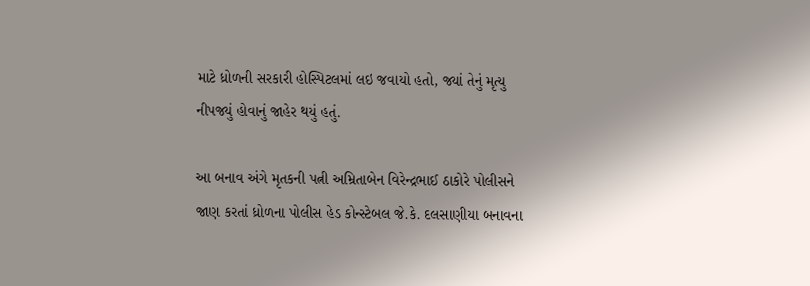માટે ધ્રોળની સરકારી હોસ્પિટલમાં લઇ જવાયો હતો, જ્યાં તેનું મૃત્યુ નીપજ્યું હોવાનું જાહેર થયું હતું.

આ બનાવ અંગે મૃતકની પત્ની અમ્રિતાબેન વિરેન્દ્રભાઈ ઠાકોરે પોલીસને જાણ કરતાં ધ્રોળના પોલીસ હેડ કોન્સ્ટેબલ જે.કે. દલસાણીયા બનાવના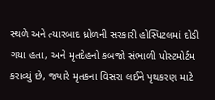સ્થળે અને ત્યારબાદ ધ્રોળની સરકારી હોસ્પિટલમાં દોડી ગયા હતા, અને મૃતદેહનો કબજો સંભાળી પોસ્ટમોર્ટમ કરાવ્યું છે, જ્યારે મૃતકના વિસરા લઈને પૃથકરણ માટે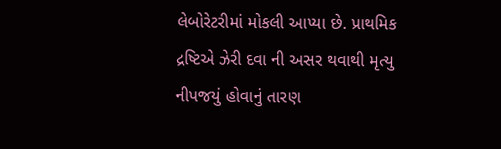લેબોરેટરીમાં મોકલી આપ્યા છે. પ્રાથમિક દ્રષ્ટિએ ઝેરી દવા ની અસર થવાથી મૃત્યુ નીપજયું હોવાનું તારણ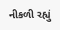નીકળી રહ્યું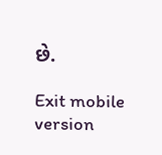છે.

Exit mobile version